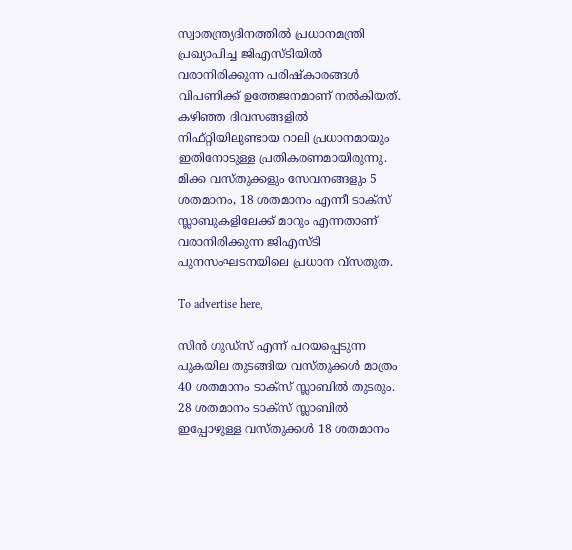സ്വാതന്ത്ര്യദിനത്തില്‍ പ്രധാനമന്ത്രി പ്രഖ്യാപിച്ച ജിഎസ്ടിയില്‍ വരാനിരിക്കുന്ന പരിഷ്‌കാരങ്ങള്‍ വിപണിക്ക് ഉത്തേജനമാണ് നല്‍കിയത്. കഴിഞ്ഞ ദിവസങ്ങളില്‍ നിഫ്റ്റിയിലുണ്ടായ റാലി പ്രധാനമായും ഇതിനോടുള്ള പ്രതികരണമായിരുന്നു. മിക്ക വസ്തുക്കളും സേവനങ്ങളും 5 ശതമാനം, 18 ശതമാനം എന്നീ ടാക്സ് സ്ലാബുകളിലേക്ക് മാറും എന്നതാണ് വരാനിരിക്കുന്ന ജിഎസ്ടി പുനസംഘടനയിലെ പ്രധാന വ്‌സതുത.

To advertise here,

സിന്‍ ഗുഡ്സ് എന്ന് പറയപ്പെടുന്ന പുകയില തുടങ്ങിയ വസ്തുക്കള്‍ മാത്രം 40 ശതമാനം ടാക്സ് സ്ലാബില്‍ തുടരും. 28 ശതമാനം ടാക്സ് സ്ലാബില്‍ ഇപ്പോഴുള്ള വസ്തുക്കള്‍ 18 ശതമാനം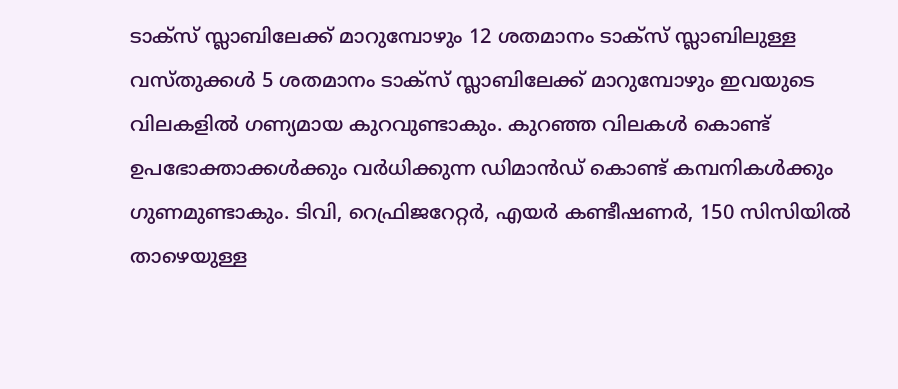ടാക്സ് സ്ലാബിലേക്ക് മാറുമ്പോഴും 12 ശതമാനം ടാക്സ് സ്ലാബിലുള്ള വസ്തുക്കള്‍ 5 ശതമാനം ടാക്സ് സ്ലാബിലേക്ക് മാറുമ്പോഴും ഇവയുടെ വിലകളില്‍ ഗണ്യമായ കുറവുണ്ടാകും. കുറഞ്ഞ വിലകള്‍ കൊണ്ട് ഉപഭോക്താക്കള്‍ക്കും വര്‍ധിക്കുന്ന ഡിമാന്‍ഡ് കൊണ്ട് കമ്പനികള്‍ക്കും ഗുണമുണ്ടാകും. ടിവി, റെഫ്രിജറേറ്റര്‍, എയര്‍ കണ്ടീഷണര്‍, 150 സിസിയില്‍ താഴെയുള്ള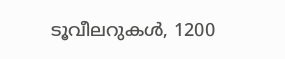ടൂവീലറുകള്‍, 1200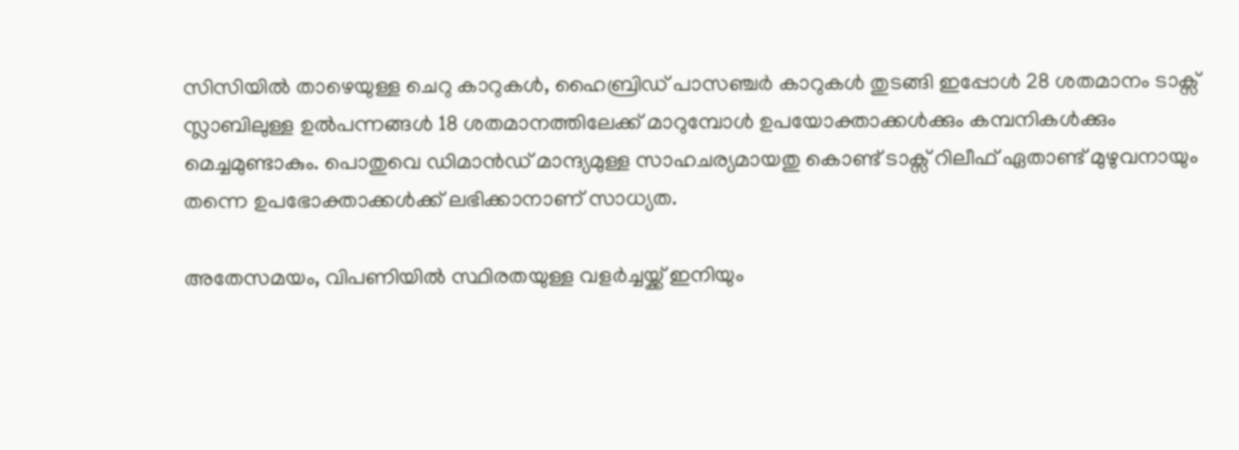സിസിയില്‍ താഴെയുള്ള ചെറു കാറുകള്‍, ഹൈബ്രിഡ് പാസഞ്ചര്‍ കാറുകള്‍ തുടങ്ങി ഇപ്പോള്‍ 28 ശതമാനം ടാക്സ് സ്ലാബിലുള്ള ഉല്‍പന്നങ്ങള്‍ 18 ശതമാനത്തിലേക്ക് മാറുമ്പോള്‍ ഉപയോക്താക്കള്‍ക്കും കമ്പനികള്‍ക്കും മെച്ചമുണ്ടാകും. പൊതുവെ ഡിമാന്‍ഡ് മാന്ദ്യമുള്ള സാഹചര്യമായതു കൊണ്ട് ടാക്സ് റിലീഫ് ഏതാണ്ട് മുഴുവനായും തന്നെ ഉപഭോക്താക്കള്‍ക്ക് ലഭിക്കാനാണ് സാധ്യത.

അതേസമയം, വിപണിയില്‍ സ്ഥിരതയുള്ള വളര്‍ച്ചയ്ക്ക് ഇനിയും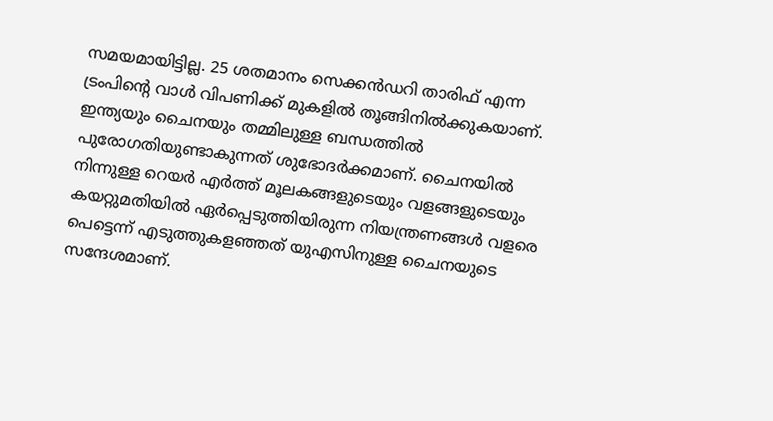സമയമായിട്ടില്ല. 25 ശതമാനം സെക്കന്‍ഡറി താരിഫ് എന്ന ട്രംപിന്റെ വാള്‍ വിപണിക്ക് മുകളില്‍ തൂങ്ങിനില്‍ക്കുകയാണ്. ഇന്ത്യയും ചൈനയും തമ്മിലുള്ള ബന്ധത്തില്‍ പുരോഗതിയുണ്ടാകുന്നത് ശുഭോദര്‍ക്കമാണ്. ചൈനയില്‍ നിന്നുള്ള റെയര്‍ എര്‍ത്ത് മൂലകങ്ങളുടെയും വളങ്ങളുടെയും കയറ്റുമതിയില്‍ ഏര്‍പ്പെടുത്തിയിരുന്ന നിയന്ത്രണങ്ങള്‍ വളരെ പെട്ടെന്ന് എടുത്തുകളഞ്ഞത് യുഎസിനുള്ള ചൈനയുടെ സന്ദേശമാണ്.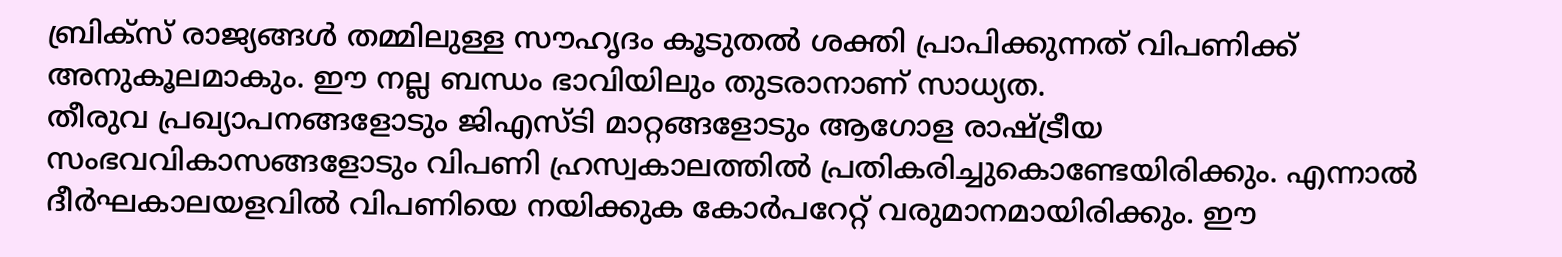ബ്രിക്സ് രാജ്യങ്ങള്‍ തമ്മിലുള്ള സൗഹൃദം കൂടുതല്‍ ശക്തി പ്രാപിക്കുന്നത് വിപണിക്ക് അനുകൂലമാകും. ഈ നല്ല ബന്ധം ഭാവിയിലും തുടരാനാണ് സാധ്യത.
തീരുവ പ്രഖ്യാപനങ്ങളോടും ജിഎസ്ടി മാറ്റങ്ങളോടും ആഗോള രാഷ്ട്രീയ സംഭവവികാസങ്ങളോടും വിപണി ഹ്രസ്വകാലത്തില്‍ പ്രതികരിച്ചുകൊണ്ടേയിരിക്കും. എന്നാല്‍ ദീര്‍ഘകാലയളവില്‍ വിപണിയെ നയിക്കുക കോര്‍പറേറ്റ് വരുമാനമായിരിക്കും. ഈ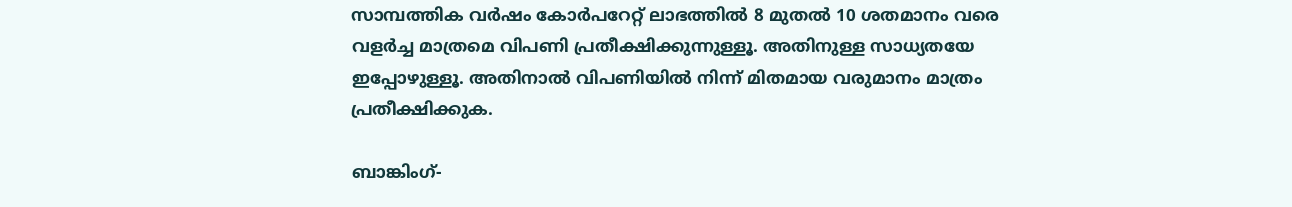സാമ്പത്തിക വര്‍ഷം കോര്‍പറേറ്റ് ലാഭത്തില്‍ 8 മുതല്‍ 10 ശതമാനം വരെ വളര്‍ച്ച മാത്രമെ വിപണി പ്രതീക്ഷിക്കുന്നുള്ളൂ. അതിനുള്ള സാധ്യതയേ ഇപ്പോഴുള്ളൂ. അതിനാല്‍ വിപണിയില്‍ നിന്ന് മിതമായ വരുമാനം മാത്രം പ്രതീക്ഷിക്കുക.

ബാങ്കിംഗ്-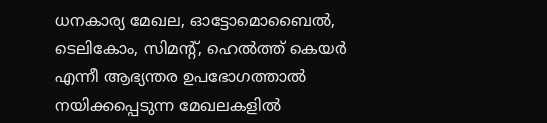ധനകാര്യ മേഖല, ഓട്ടോമൊബൈല്‍, ടെലികോം, സിമന്റ്, ഹെല്‍ത്ത് കെയര്‍ എന്നീ ആഭ്യന്തര ഉപഭോഗത്താല്‍ നയിക്കപ്പെടുന്ന മേഖലകളില്‍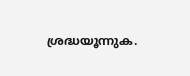ശ്രദ്ധയൂന്നുക.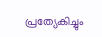പ്രത്യേകിച്ചും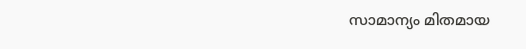സാമാന്യം മിതമായ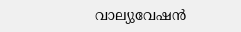വാല്യുവേഷന്‍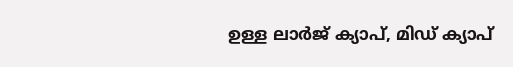ഉള്ള ലാര്‍ജ് ക്യാപ്, മിഡ് ക്യാപ്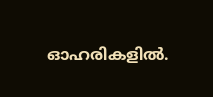ഓഹരികളില്‍.